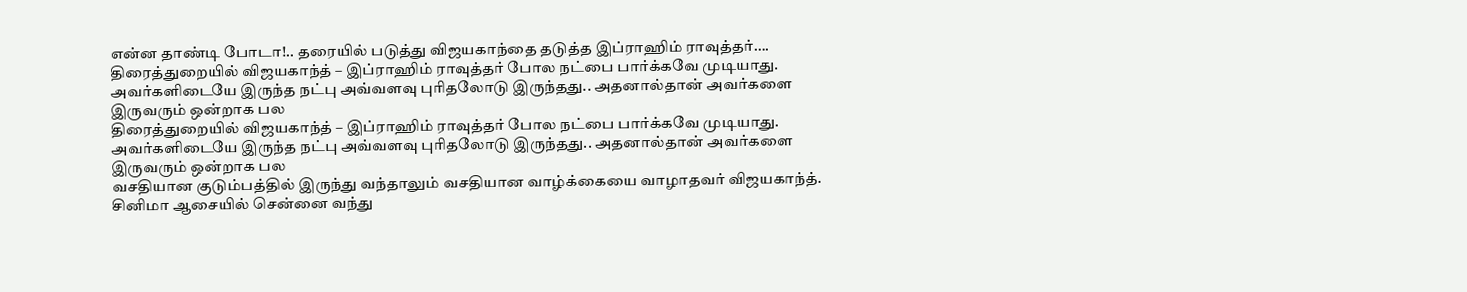என்ன தாண்டி போடா!.. தரையில் படுத்து விஜயகாந்தை தடுத்த இப்ராஹிம் ராவுத்தர்….
திரைத்துறையில் விஜயகாந்த் – இப்ராஹிம் ராவுத்தர் போல நட்பை பார்க்கவே முடியாது. அவர்களிடையே இருந்த நட்பு அவ்வளவு புரிதலோடு இருந்தது.. அதனால்தான் அவர்களை இருவரும் ஒன்றாக பல
திரைத்துறையில் விஜயகாந்த் – இப்ராஹிம் ராவுத்தர் போல நட்பை பார்க்கவே முடியாது. அவர்களிடையே இருந்த நட்பு அவ்வளவு புரிதலோடு இருந்தது.. அதனால்தான் அவர்களை இருவரும் ஒன்றாக பல
வசதியான குடும்பத்தில் இருந்து வந்தாலும் வசதியான வாழ்க்கையை வாழாதவர் விஜயகாந்த். சினிமா ஆசையில் சென்னை வந்து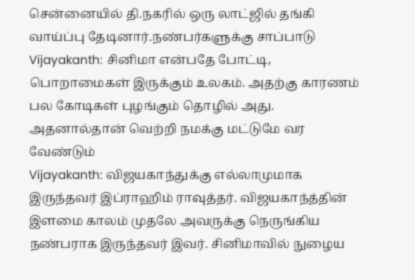சென்னையில் தி.நகரில் ஒரு லாட்ஜில் தங்கி வாய்ப்பு தேடினார்.நண்பர்களுக்கு சாப்பாடு
Vijayakanth: சினிமா என்பதே போட்டி, பொறாமைகள் இருக்கும் உலகம். அதற்கு காரணம் பல கோடிகள் புழங்கும் தொழில் அது. அதனால்தான் வெற்றி நமக்கு மட்டுமே வர வேண்டும்
Vijayakanth: விஜயகாந்துக்கு எல்லாமுமாக இருந்தவர் இப்ராஹிம் ராவுத்தர். விஜயகாந்த்தின் இளமை காலம் முதலே அவருக்கு நெருங்கிய நண்பராக இருந்தவர் இவர். சினிமாவில் நுழைய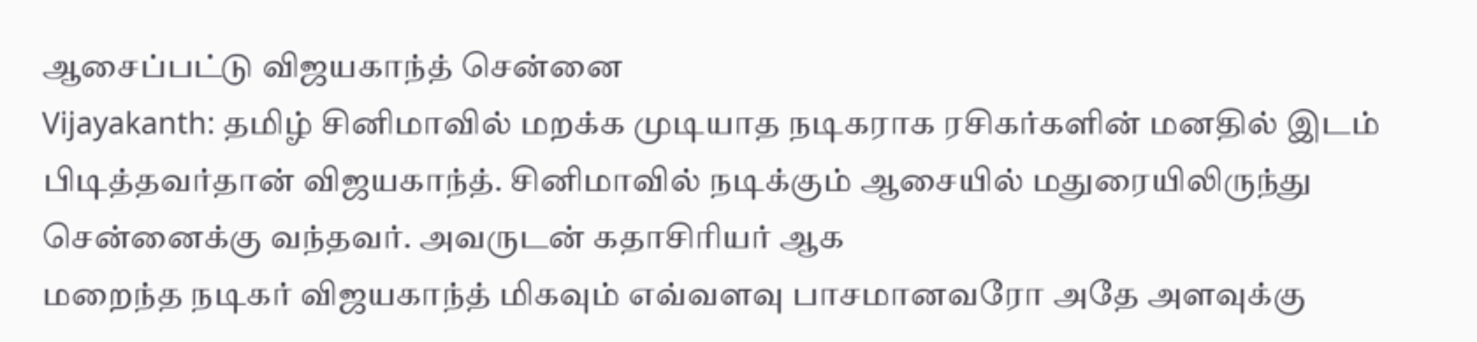ஆசைப்பட்டு விஜயகாந்த் சென்னை
Vijayakanth: தமிழ் சினிமாவில் மறக்க முடியாத நடிகராக ரசிகர்களின் மனதில் இடம் பிடித்தவர்தான் விஜயகாந்த். சினிமாவில் நடிக்கும் ஆசையில் மதுரையிலிருந்து சென்னைக்கு வந்தவர். அவருடன் கதாசிரியர் ஆக
மறைந்த நடிகர் விஜயகாந்த் மிகவும் எவ்வளவு பாசமானவரோ அதே அளவுக்கு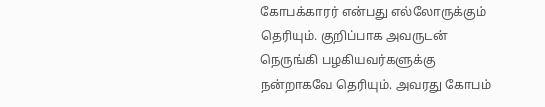கோபக்காரர் என்பது எல்லோருக்கும் தெரியும். குறிப்பாக அவருடன் நெருங்கி பழகியவர்களுக்கு நன்றாகவே தெரியும். அவரது கோபம்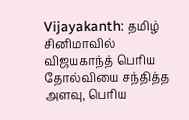Vijayakanth: தமிழ் சினிமாவில் விஜயகாந்த் பெரிய தோல்வியை சந்தித்த அளவு, பெரிய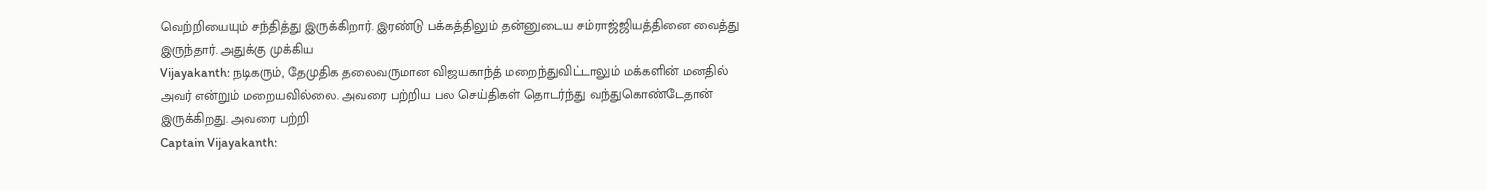வெற்றியையும் சந்தித்து இருக்கிறார். இரண்டு பக்கத்திலும் தன்னுடைய சம்ராஜ்ஜியத்தினை வைத்து இருந்தார். அதுக்கு முக்கிய
Vijayakanth: நடிகரும், தேமுதிக தலைவருமான விஜயகாந்த் மறைந்துவிட்டாலும் மக்களின் மனதில் அவர் என்றும் மறையவில்லை. அவரை பற்றிய பல செய்திகள் தொடர்ந்து வந்துகொண்டேதான் இருக்கிறது. அவரை பற்றி
Captain Vijayakanth: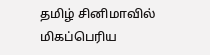தமிழ் சினிமாவில் மிகப்பெரிய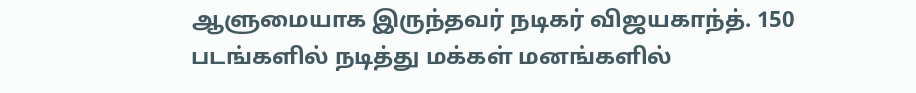ஆளுமையாக இருந்தவர் நடிகர் விஜயகாந்த். 150 படங்களில் நடித்து மக்கள் மனங்களில்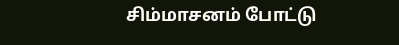சிம்மாசனம் போட்டு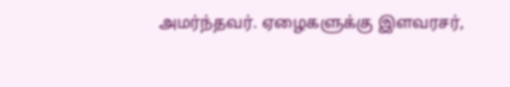அமர்ந்தவர். ஏழைகளுக்கு இளவரசர்,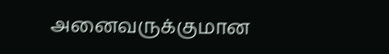அனைவருக்குமான